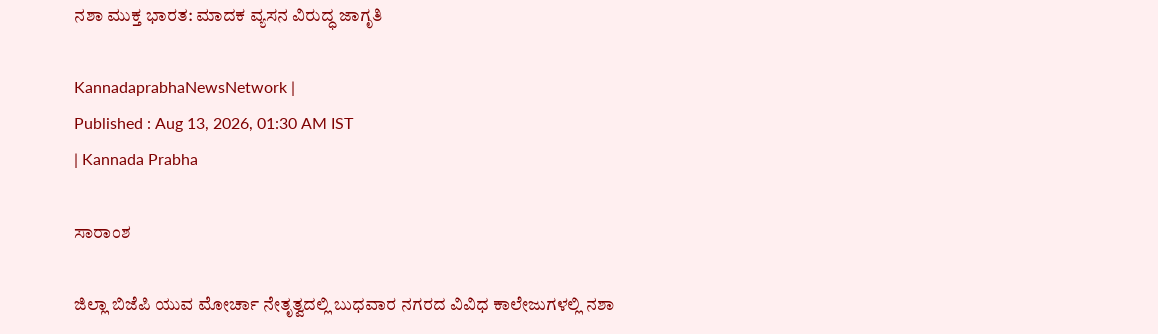ನಶಾ ಮುಕ್ತ ಭಾರತ: ಮಾದಕ ವ್ಯಸನ ವಿರುದ್ಧ ಜಾಗೃತಿ

KannadaprabhaNewsNetwork |
Published : Aug 13, 2026, 01:30 AM IST
| Kannada Prabha

ಸಾರಾಂಶ

ಜಿಲ್ಲಾ ಬಿಜೆಪಿ ಯುವ ಮೋರ್ಚಾ ನೇತೃತ್ವದಲ್ಲಿ ಬುಧವಾರ ನಗರದ ವಿವಿಧ ಕಾಲೇಜುಗಳಲ್ಲಿ ನಶಾ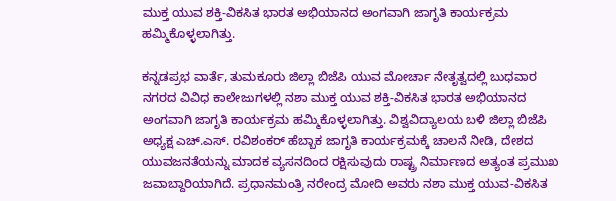ಮುಕ್ತ ಯುವ ಶಕ್ತಿ-ವಿಕಸಿತ ಭಾರತ ಅಭಿಯಾನದ ಅಂಗವಾಗಿ ಜಾಗೃತಿ ಕಾರ್ಯಕ್ರಮ ಹಮ್ಮಿಕೊಳ್ಳಲಾಗಿತ್ತು.

ಕನ್ನಡಪ್ರಭ ವಾರ್ತೆ, ತುಮಕೂರು ಜಿಲ್ಲಾ ಬಿಜೆಪಿ ಯುವ ಮೋರ್ಚಾ ನೇತೃತ್ವದಲ್ಲಿ ಬುಧವಾರ ನಗರದ ವಿವಿಧ ಕಾಲೇಜುಗಳಲ್ಲಿ ನಶಾ ಮುಕ್ತ ಯುವ ಶಕ್ತಿ-ವಿಕಸಿತ ಭಾರತ ಅಭಿಯಾನದ ಅಂಗವಾಗಿ ಜಾಗೃತಿ ಕಾರ್ಯಕ್ರಮ ಹಮ್ಮಿಕೊಳ್ಳಲಾಗಿತ್ತು. ವಿಶ್ವವಿದ್ಯಾಲಯ ಬಳಿ ಜಿಲ್ಲಾ ಬಿಜೆಪಿ ಅಧ್ಯಕ್ಷ ಎಚ್.ಎಸ್. ರವಿಶಂಕರ್ ಹೆಬ್ಬಾಕ ಜಾಗೃತಿ ಕಾರ್ಯಕ್ರಮಕ್ಕೆ ಚಾಲನೆ ನೀಡಿ, ದೇಶದ ಯುವಜನತೆಯನ್ನು ಮಾದಕ ವ್ಯಸನದಿಂದ ರಕ್ಷಿಸುವುದು ರಾಷ್ಟ್ರ ನಿರ್ಮಾಣದ ಅತ್ಯಂತ ಪ್ರಮುಖ ಜವಾಬ್ದಾರಿಯಾಗಿದೆ. ಪ್ರಧಾನಮಂತ್ರಿ ನರೇಂದ್ರ ಮೋದಿ ಅವರು ನಶಾ ಮುಕ್ತ ಯುವ-ವಿಕಸಿತ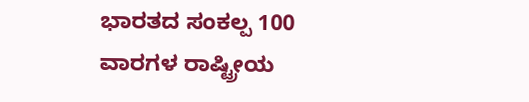ಭಾರತದ ಸಂಕಲ್ಪ 100 ವಾರಗಳ ರಾಷ್ಟ್ರೀಯ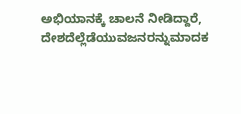ಅಭಿಯಾನಕ್ಕೆ ಚಾಲನೆ ನೀಡಿದ್ದಾರೆ, ದೇಶದೆಲ್ಲೆಡೆಯುವಜನರನ್ನುಮಾದಕ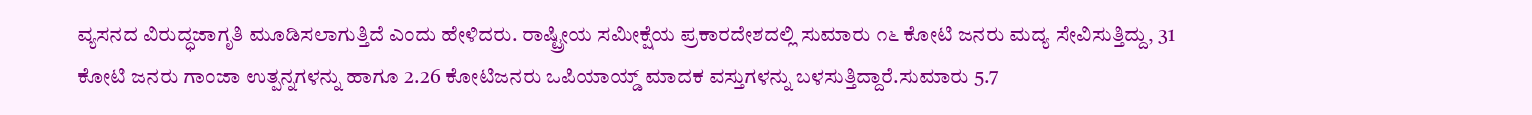ವ್ಯಸನದ ವಿರುದ್ಧಜಾಗೃತಿ ಮೂಡಿಸಲಾಗುತ್ತಿದೆ ಎಂದು ಹೇಳಿದರು. ರಾಷ್ಟ್ರೀಯ ಸಮೀಕ್ಷೆಯ ಪ್ರಕಾರದೇಶದಲ್ಲಿ ಸುಮಾರು ೧೬ ಕೋಟಿ ಜನರು ಮದ್ಯ ಸೇವಿಸುತ್ತಿದ್ದು, 31 ಕೋಟಿ ಜನರು ಗಾಂಜಾ ಉತ್ಪನ್ನಗಳನ್ನು ಹಾಗೂ 2.26 ಕೋಟಿಜನರು ಒಪಿಯಾಯ್ಡ್ ಮಾದಕ ವಸ್ತುಗಳನ್ನು ಬಳಸುತ್ತಿದ್ದಾರೆ.ಸುಮಾರು 5.7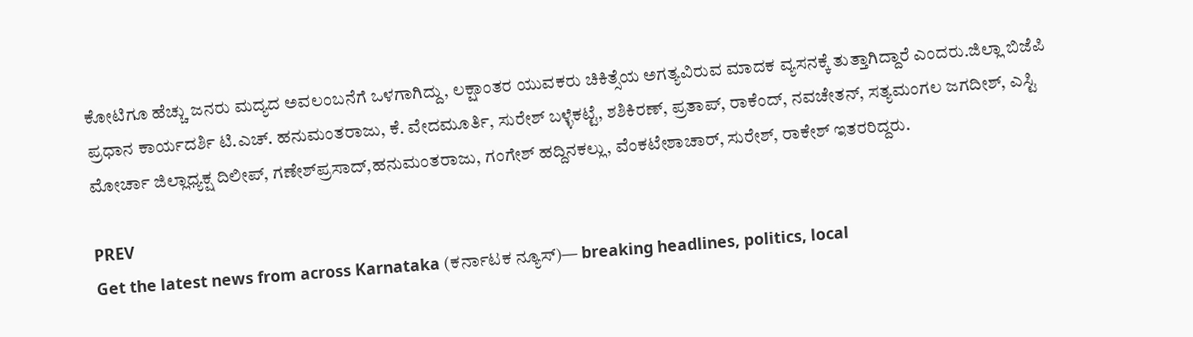ಕೋಟಿಗೂ ಹೆಚ್ಚು ಜನರು ಮದ್ಯದ ಅವಲಂಬನೆಗೆ ಒಳಗಾಗಿದ್ದು, ಲಕ್ಷಾಂತರ ಯುವಕರು ಚಿಕಿತ್ಸೆಯ ಅಗತ್ಯವಿರುವ ಮಾದಕ ವ್ಯಸನಕ್ಕೆ ತುತ್ತಾಗಿದ್ದಾರೆ ಎಂದರು.ಜಿಲ್ಲಾ ಬಿಜೆಪಿ ಪ್ರಧಾನ ಕಾರ್ಯದರ್ಶಿ ಟಿ.ಎಚ್. ಹನುಮಂತರಾಜು, ಕೆ. ವೇದಮೂರ್ತಿ, ಸುರೇಶ್ ಬಳ್ಳೆಕಟ್ಟೆ, ಶಶಿಕಿರಣ್, ಪ್ರತಾಪ್, ರಾಕೆಂದ್, ನವಚೇತನ್, ಸತ್ಯಮಂಗಲ ಜಗದೀಶ್, ಎಸ್ಟಿ ಮೋರ್ಚಾ ಜಿಲ್ಲಾಧ್ಯಕ್ಷ ದಿಲೀಪ್, ಗಣೇಶ್‌ಪ್ರಸಾದ್,ಹನುಮಂತರಾಜು, ಗಂಗೇಶ್ ಹದ್ದಿನಕಲ್ಲು, ವೆಂಕಟೇಶಾಚಾರ್, ಸುರೇಶ್, ರಾಕೇಶ್ ಇತರರಿದ್ದರು.

PREV
Get the latest news from across Karnataka (ಕರ್ನಾಟಕ ನ್ಯೂಸ್)— breaking headlines, politics, local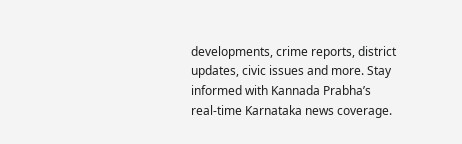developments, crime reports, district updates, civic issues and more. Stay informed with Kannada Prabha’s real‑time Karnataka news coverage.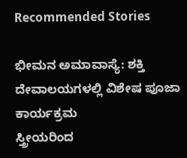Recommended Stories

ಭೀಮನ ಅಮಾವಾಸ್ಯೆ: ಶಕ್ತಿ ದೇವಾಲಯಗಳಲ್ಲಿ ವಿಶೇಷ ಪೂಜಾ ಕಾರ್ಯಕ್ರಮ
ಸ್ತ್ರೀಯರಿಂದ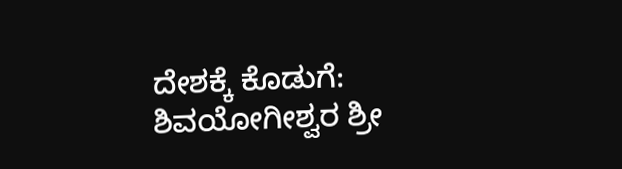ದೇಶಕ್ಕೆ ಕೊಡುಗೆ: ಶಿವಯೋಗೀಶ್ವರ ಶ್ರೀ